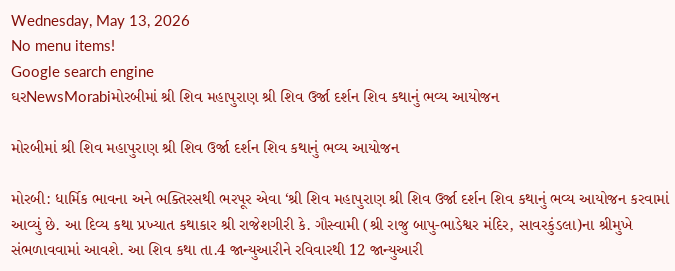Wednesday, May 13, 2026
No menu items!
Google search engine
ઘરNewsMorabiમોરબીમાં શ્રી શિવ મહાપુરાણ શ્રી શિવ ઉર્જા દર્શન શિવ કથાનું ભવ્ય આયોજન

મોરબીમાં શ્રી શિવ મહાપુરાણ શ્રી શિવ ઉર્જા દર્શન શિવ કથાનું ભવ્ય આયોજન

મોરબી: ધાર્મિક ભાવના અને ભક્તિરસથી ભરપૂર એવા ‘શ્રી શિવ મહાપુરાણ શ્રી શિવ ઉર્જા દર્શન શિવ કથાનું ભવ્ય આયોજન કરવામાં આવ્યું છે. આ દિવ્ય કથા પ્રખ્યાત કથાકાર શ્રી રાજેશગીરી કે. ગૌસ્વામી (શ્રી રાજુ બાપુ-ભાડેશ્વર મંદિર, સાવરકુંડલા)ના શ્રીમુખે સંભળાવવામાં આવશે. આ શિવ કથા તા.4 જાન્યુઆરીને રવિવારથી 12 જાન્યુઆરી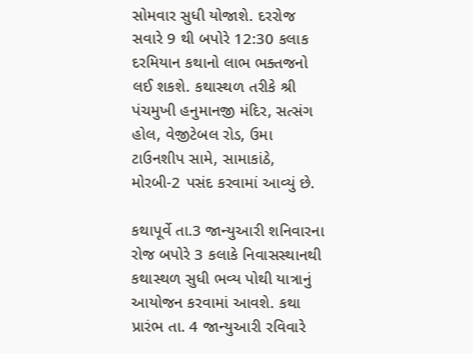સોમવાર સુધી યોજાશે. દરરોજ સવારે 9 થી બપોરે 12:30 કલાક દરમિયાન કથાનો લાભ ભક્તજનો લઈ શકશે. કથાસ્થળ તરીકે શ્રી પંચમુખી હનુમાનજી મંદિર, સત્સંગ હોલ, વેજીટેબલ રોડ, ઉમા ટાઉનશીપ સામે, સામાકાંઠે, મોરબી-2 પસંદ કરવામાં આવ્યું છે.

કથાપૂર્વે તા.3 જાન્યુઆરી શનિવારના રોજ બપોરે 3 કલાકે નિવાસસ્થાનથી કથાસ્થળ સુધી ભવ્ય પોથી યાત્રાનું આયોજન કરવામાં આવશે. કથા પ્રારંભ તા. 4 જાન્યુઆરી રવિવારે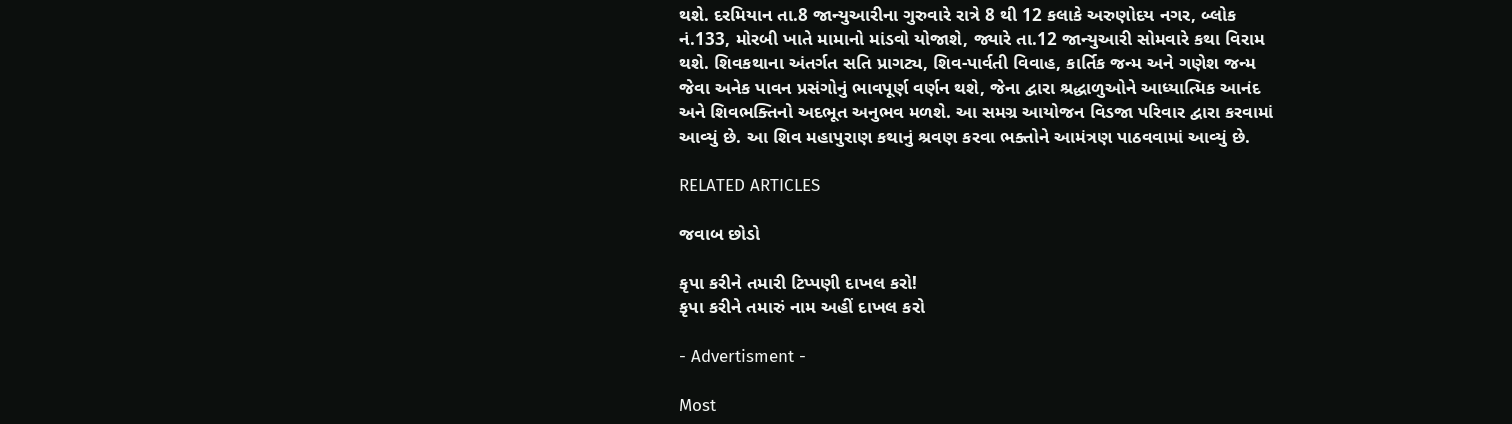થશે. દરમિયાન તા.8 જાન્યુઆરીના ગુરુવારે રાત્રે 8 થી 12 કલાકે અરુણોદય નગર, બ્લોક નં.133, મોરબી ખાતે મામાનો માંડવો યોજાશે, જ્યારે તા.12 જાન્યુઆરી સોમવારે કથા વિરામ થશે. શિવકથાના અંતર્ગત સતિ પ્રાગટ્ય, શિવ-પાર્વતી વિવાહ, કાર્તિક જન્મ અને ગણેશ જન્મ જેવા અનેક પાવન પ્રસંગોનું ભાવપૂર્ણ વર્ણન થશે, જેના દ્વારા શ્રદ્ધાળુઓને આધ્યાત્મિક આનંદ અને શિવભક્તિનો અદભૂત અનુભવ મળશે. આ સમગ્ર આયોજન વિડજા પરિવાર દ્વારા કરવામાં આવ્યું છે. આ શિવ મહાપુરાણ કથાનું શ્રવણ કરવા ભક્તોને આમંત્રણ પાઠવવામાં આવ્યું છે.

RELATED ARTICLES

જવાબ છોડો

કૃપા કરીને તમારી ટિપ્પણી દાખલ કરો!
કૃપા કરીને તમારું નામ અહીં દાખલ કરો

- Advertisment -

Most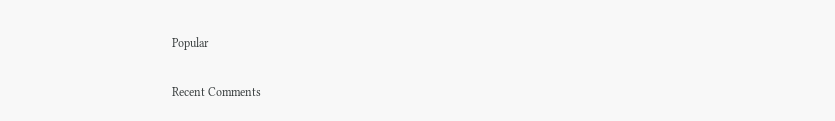Popular

Recent Comments